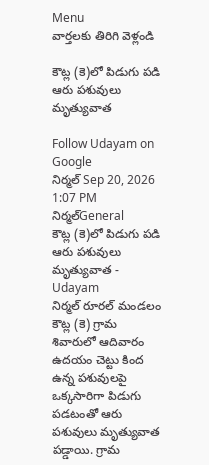Menu
వార్తలకు తిరిగి వెళ్లండి

కౌట్ల (కె)లో పిడుగు పడి ఆరు పశువులు మృత్యువాత

Follow Udayam on Google
నిర్మల్ Sep 20, 2026 1:07 PM నిర్మల్General
కౌట్ల (కె)లో పిడుగు పడి ఆరు పశువులు మృత్యువాత - Udayam
నిర్మల్ రూరల్ మండలం కౌట్ల (కె) గ్రామ శివారులో ఆదివారం ఉదయం చెట్టు కింద ఉన్న పశువులపై ఒక్కసారిగా పిడుగు పడటంతో ఆరు పశువులు మృత్యువాత పడ్డాయి. గ్రామ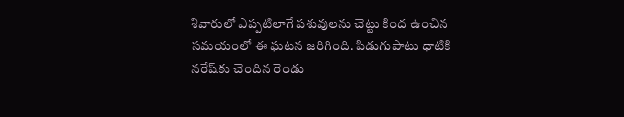శివారులో ఎప్పటిలాగే పశువులను చెట్టు కింద ఉంచిన సమయంలో ఈ ఘటన జరిగింది. పిడుగుపాటు ధాటికి నరేష్‌కు చెందిన రెండు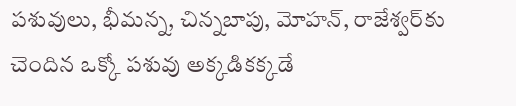పశువులు, భీమన్న, చిన్నబాపు, మోహన్, రాజేశ్వర్‌కు చెందిన ఒక్కో పశువు అక్కడికక్కడే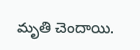మృతి చెందాయి.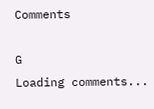Comments

G
Loading comments...